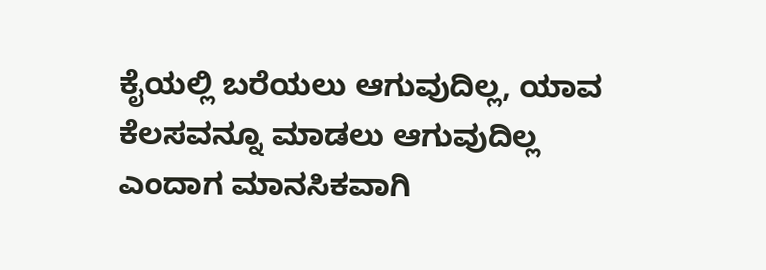ಕೈಯಲ್ಲಿ ಬರೆಯಲು ಆಗುವುದಿಲ್ಲ, ಯಾವ ಕೆಲಸವನ್ನೂ ಮಾಡಲು ಆಗುವುದಿಲ್ಲ ಎಂದಾಗ ಮಾನಸಿಕವಾಗಿ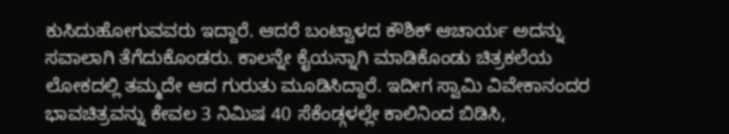ಕುಸಿದುಹೋಗುವವರು ಇದ್ದಾರೆ. ಆದರೆ ಬಂಟ್ವಾಳದ ಕೌಶಿಕ್ ಆಚಾರ್ಯ ಅದನ್ನು ಸವಾಲಾಗಿ ತೆಗೆದುಕೊಂಡರು. ಕಾಲನ್ನೇ ಕೈಯನ್ನಾಗಿ ಮಾಡಿಕೊಂಡು ಚಿತ್ರಕಲೆಯ ಲೋಕದಲ್ಲಿ ತಮ್ಮದೇ ಆದ ಗುರುತು ಮೂಡಿಸಿದ್ದಾರೆ. ಇದೀಗ ಸ್ವಾಮಿ ವಿವೇಕಾನಂದರ ಭಾವಚಿತ್ರವನ್ನು ಕೇವಲ 3 ನಿಮಿಷ 40 ಸೆಕೆಂಡ್ಗಳಲ್ಲೇ ಕಾಲಿನಿಂದ ಬಿಡಿಸಿ,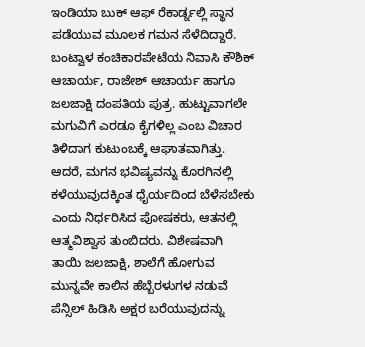ಇಂಡಿಯಾ ಬುಕ್ ಆಫ್ ರೆಕಾರ್ಡ್ನಲ್ಲಿ ಸ್ಥಾನ ಪಡೆಯುವ ಮೂಲಕ ಗಮನ ಸೆಳೆದಿದ್ದಾರೆ.
ಬಂಟ್ವಾಳ ಕಂಚಿಕಾರಪೇಟೆಯ ನಿವಾಸಿ ಕೌಶಿಕ್ ಆಚಾರ್ಯ, ರಾಜೇಶ್ ಆಚಾರ್ಯ ಹಾಗೂ ಜಲಜಾಕ್ಷಿ ದಂಪತಿಯ ಪುತ್ರ. ಹುಟ್ಟುವಾಗಲೇ ಮಗುವಿಗೆ ಎರಡೂ ಕೈಗಳಿಲ್ಲ ಎಂಬ ವಿಚಾರ ತಿಳಿದಾಗ ಕುಟುಂಬಕ್ಕೆ ಆಘಾತವಾಗಿತ್ತು. ಆದರೆ, ಮಗನ ಭವಿಷ್ಯವನ್ನು ಕೊರಗಿನಲ್ಲಿ ಕಳೆಯುವುದಕ್ಕಿಂತ ಧೈರ್ಯದಿಂದ ಬೆಳೆಸಬೇಕು ಎಂದು ನಿರ್ಧರಿಸಿದ ಪೋಷಕರು, ಆತನಲ್ಲಿ ಆತ್ಮವಿಶ್ವಾಸ ತುಂಬಿದರು. ವಿಶೇಷವಾಗಿ ತಾಯಿ ಜಲಜಾಕ್ಷಿ, ಶಾಲೆಗೆ ಹೋಗುವ ಮುನ್ನವೇ ಕಾಲಿನ ಹೆಬ್ಬೆರಳುಗಳ ನಡುವೆ ಪೆನ್ಸಿಲ್ ಹಿಡಿಸಿ ಅಕ್ಷರ ಬರೆಯುವುದನ್ನು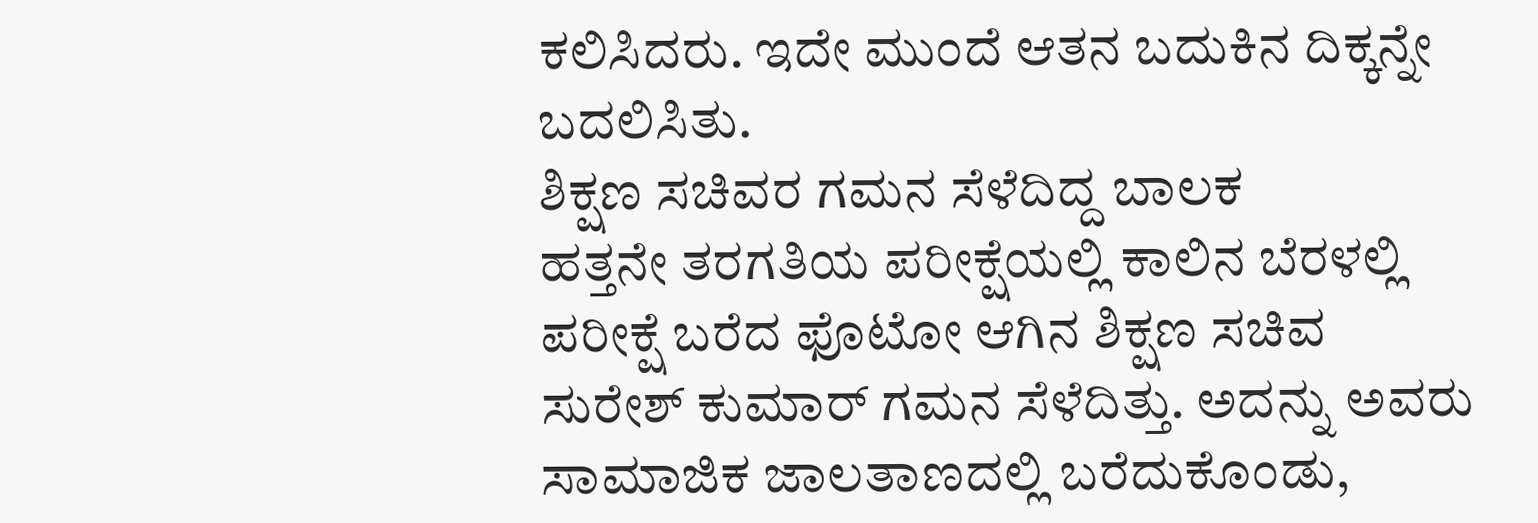ಕಲಿಸಿದರು. ಇದೇ ಮುಂದೆ ಆತನ ಬದುಕಿನ ದಿಕ್ಕನ್ನೇ ಬದಲಿಸಿತು.
ಶಿಕ್ಷಣ ಸಚಿವರ ಗಮನ ಸೆಳೆದಿದ್ದ ಬಾಲಕ
ಹತ್ತನೇ ತರಗತಿಯ ಪರೀಕ್ಷೆಯಲ್ಲಿ ಕಾಲಿನ ಬೆರಳಲ್ಲಿ ಪರೀಕ್ಷೆ ಬರೆದ ಫೊಟೋ ಆಗಿನ ಶಿಕ್ಷಣ ಸಚಿವ ಸುರೇಶ್ ಕುಮಾರ್ ಗಮನ ಸೆಳೆದಿತ್ತು. ಅದನ್ನು ಅವರು ಸಾಮಾಜಿಕ ಜಾಲತಾಣದಲ್ಲಿ ಬರೆದುಕೊಂಡು,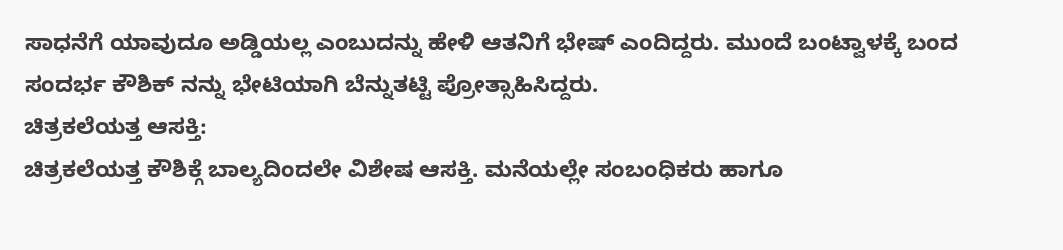ಸಾಧನೆಗೆ ಯಾವುದೂ ಅಡ್ಡಿಯಲ್ಲ ಎಂಬುದನ್ನು ಹೇಳಿ ಆತನಿಗೆ ಭೇಷ್ ಎಂದಿದ್ದರು. ಮುಂದೆ ಬಂಟ್ವಾಳಕ್ಕೆ ಬಂದ ಸಂದರ್ಭ ಕೌಶಿಕ್ ನನ್ನು ಭೇಟಿಯಾಗಿ ಬೆನ್ನುತಟ್ಟಿ ಪ್ರೋತ್ಸಾಹಿಸಿದ್ದರು.
ಚಿತ್ರಕಲೆಯತ್ತ ಆಸಕ್ತಿ:
ಚಿತ್ರಕಲೆಯತ್ತ ಕೌಶಿಕ್ಗೆ ಬಾಲ್ಯದಿಂದಲೇ ವಿಶೇಷ ಆಸಕ್ತಿ. ಮನೆಯಲ್ಲೇ ಸಂಬಂಧಿಕರು ಹಾಗೂ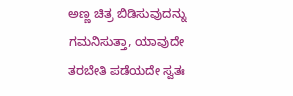ಅಣ್ಣ ಚಿತ್ರ ಬಿಡಿಸುವುದನ್ನು ಗಮನಿಸುತ್ತಾ, ಯಾವುದೇ ತರಬೇತಿ ಪಡೆಯದೇ ಸ್ವತಃ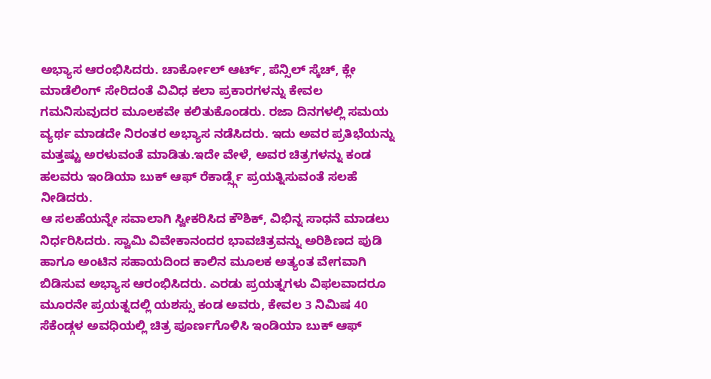ಅಭ್ಯಾಸ ಆರಂಭಿಸಿದರು. ಚಾರ್ಕೋಲ್ ಆರ್ಟ್, ಪೆನ್ಸಿಲ್ ಸ್ಕೆಚ್, ಕ್ಲೇ ಮಾಡೆಲಿಂಗ್ ಸೇರಿದಂತೆ ವಿವಿಧ ಕಲಾ ಪ್ರಕಾರಗಳನ್ನು ಕೇವಲ ಗಮನಿಸುವುದರ ಮೂಲಕವೇ ಕಲಿತುಕೊಂಡರು. ರಜಾ ದಿನಗಳಲ್ಲಿ ಸಮಯ ವ್ಯರ್ಥ ಮಾಡದೇ ನಿರಂತರ ಅಭ್ಯಾಸ ನಡೆಸಿದರು. ಇದು ಅವರ ಪ್ರತಿಭೆಯನ್ನು ಮತ್ತಷ್ಟು ಅರಳುವಂತೆ ಮಾಡಿತು.ಇದೇ ವೇಳೆ, ಅವರ ಚಿತ್ರಗಳನ್ನು ಕಂಡ ಹಲವರು ಇಂಡಿಯಾ ಬುಕ್ ಆಫ್ ರೆಕಾರ್ಡ್ಸ್ಗೆ ಪ್ರಯತ್ನಿಸುವಂತೆ ಸಲಹೆ ನೀಡಿದರು.
ಆ ಸಲಹೆಯನ್ನೇ ಸವಾಲಾಗಿ ಸ್ವೀಕರಿಸಿದ ಕೌಶಿಕ್, ವಿಭಿನ್ನ ಸಾಧನೆ ಮಾಡಲು ನಿರ್ಧರಿಸಿದರು. ಸ್ವಾಮಿ ವಿವೇಕಾನಂದರ ಭಾವಚಿತ್ರವನ್ನು ಅರಿಶಿಣದ ಪುಡಿ ಹಾಗೂ ಅಂಟಿನ ಸಹಾಯದಿಂದ ಕಾಲಿನ ಮೂಲಕ ಅತ್ಯಂತ ವೇಗವಾಗಿ ಬಿಡಿಸುವ ಅಭ್ಯಾಸ ಆರಂಭಿಸಿದರು. ಎರಡು ಪ್ರಯತ್ನಗಳು ವಿಫಲವಾದರೂ ಮೂರನೇ ಪ್ರಯತ್ನದಲ್ಲಿ ಯಶಸ್ಸು ಕಂಡ ಅವರು, ಕೇವಲ 3 ನಿಮಿಷ 40 ಸೆಕೆಂಡ್ಗಳ ಅವಧಿಯಲ್ಲಿ ಚಿತ್ರ ಪೂರ್ಣಗೊಳಿಸಿ ಇಂಡಿಯಾ ಬುಕ್ ಆಫ್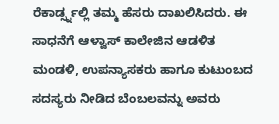ರೆಕಾರ್ಡ್ಸ್ನಲ್ಲಿ ತಮ್ಮ ಹೆಸರು ದಾಖಲಿಸಿದರು. ಈ ಸಾಧನೆಗೆ ಆಳ್ವಾಸ್ ಕಾಲೇಜಿನ ಆಡಳಿತ ಮಂಡಳಿ, ಉಪನ್ಯಾಸಕರು ಹಾಗೂ ಕುಟುಂಬದ ಸದಸ್ಯರು ನೀಡಿದ ಬೆಂಬಲವನ್ನು ಅವರು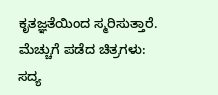ಕೃತಜ್ಞತೆಯಿಂದ ಸ್ಮರಿಸುತ್ತಾರೆ.
ಮೆಚ್ಚುಗೆ ಪಡೆದ ಚಿತ್ರಗಳು:
ಸದ್ಯ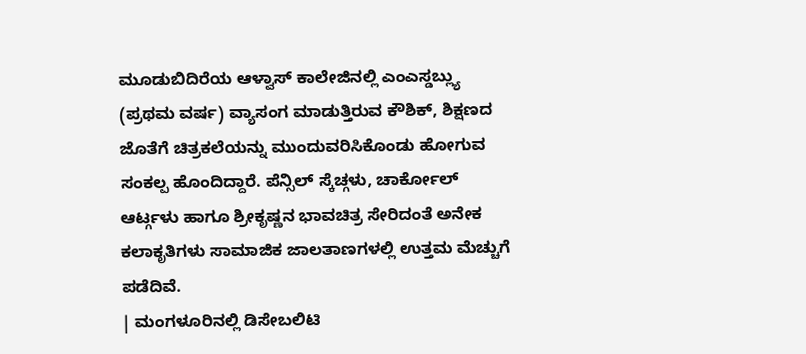ಮೂಡುಬಿದಿರೆಯ ಆಳ್ವಾಸ್ ಕಾಲೇಜಿನಲ್ಲಿ ಎಂಎಸ್ಡಬ್ಲ್ಯು (ಪ್ರಥಮ ವರ್ಷ) ವ್ಯಾಸಂಗ ಮಾಡುತ್ತಿರುವ ಕೌಶಿಕ್, ಶಿಕ್ಷಣದ ಜೊತೆಗೆ ಚಿತ್ರಕಲೆಯನ್ನು ಮುಂದುವರಿಸಿಕೊಂಡು ಹೋಗುವ ಸಂಕಲ್ಪ ಹೊಂದಿದ್ದಾರೆ. ಪೆನ್ಸಿಲ್ ಸ್ಕೆಚ್ಗಳು, ಚಾರ್ಕೋಲ್ ಆರ್ಟ್ಗಳು ಹಾಗೂ ಶ್ರೀಕೃಷ್ಣನ ಭಾವಚಿತ್ರ ಸೇರಿದಂತೆ ಅನೇಕ ಕಲಾಕೃತಿಗಳು ಸಾಮಾಜಿಕ ಜಾಲತಾಣಗಳಲ್ಲಿ ಉತ್ತಮ ಮೆಚ್ಚುಗೆ ಪಡೆದಿವೆ.
| ಮಂಗಳೂರಿನಲ್ಲಿ ಡಿಸೇಬಲಿಟಿ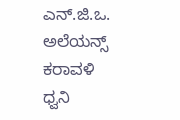ಎನ್.ಜಿ.ಒ. ಅಲೆಯನ್ಸ್ ಕರಾವಳಿ ಧ್ವನಿ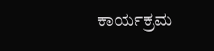ಕಾರ್ಯಕ್ರಮ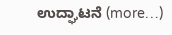ಉದ್ಘಾಟನೆ (more…)